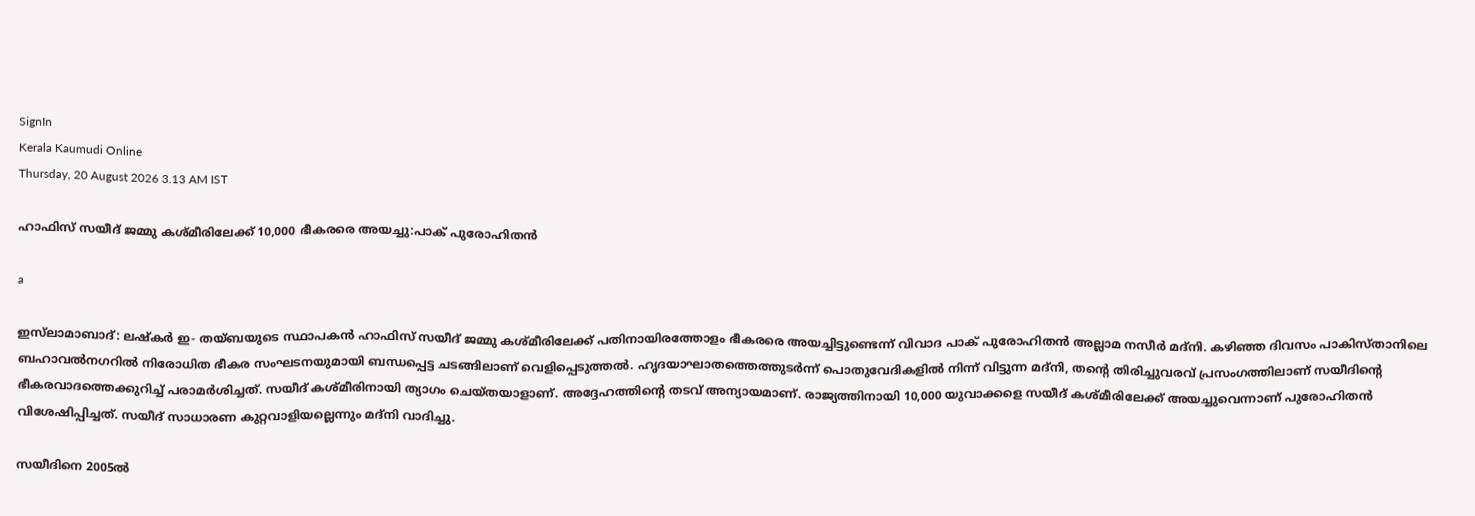SignIn
Kerala Kaumudi Online
Thursday, 20 August 2026 3.13 AM IST

ഹാഫിസ് സയീദ് ജമ്മു കശ്മീരിലേക്ക് 10,000 ഭീകരരെ അയച്ചു:പാക് പുരോഹിതൻ

a

ഇസ്‍ലാമാബാദ്: ലഷ്കർ ഇ- തയ്ബയുടെ സ്ഥാപകൻ ഹാഫിസ് സയീദ് ജമ്മു കശ്മീരിലേക്ക് പതിനായിരത്തോളം ഭീകരരെ അയച്ചിട്ടുണ്ടെന്ന് വിവാദ പാക് പുരോഹിതൻ അല്ലാമ നസീർ മദ്‌നി. കഴിഞ്ഞ ദിവസം പാകിസ്താനിലെ ബഹാവൽനഗറിൽ നിരോധിത ഭീകര സംഘടനയുമായി ബന്ധപ്പെട്ട ചടങ്ങിലാണ് വെളിപ്പെടുത്തൽ. ഹൃദയാഘാതത്തെത്തുടർന്ന് പൊതുവേദികളിൽ നിന്ന് വിട്ടുന്ന മദ്‌നി, തന്റെ തിരിച്ചുവരവ് പ്രസംഗത്തിലാണ് സയീദിന്റെ ഭീകരവാദത്തെക്കുറിച്ച് പരാമർശിച്ചത്. സയീദ് കശ്മീരിനായി ത്യാഗം ചെയ്തയാളാണ്. അദ്ദേഹത്തിന്റെ തടവ് അന്യായമാണ്. രാജ്യത്തിനായി 10,000 യുവാക്കളെ സയീദ് കശ്മീരിലേക്ക് അയച്ചുവെന്നാണ് പുരോഹിതൻ വിശേഷിപ്പിച്ചത്. സയീദ് സാധാരണ കുറ്റവാളിയല്ലെന്നും മദ്‌നി വാദിച്ചു.

സയീദിനെ 2005ൽ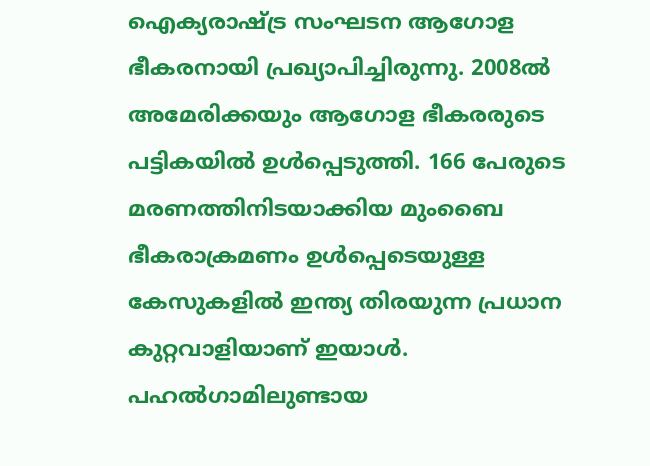ഐക്യരാഷ്ട്ര സംഘടന ആഗോള ഭീകരനായി പ്രഖ്യാപിച്ചിരുന്നു. 2008ൽ അമേരിക്കയും ആഗോള ഭീകരരുടെ പട്ടികയിൽ ഉൾപ്പെടുത്തി. 166 പേരുടെ മരണത്തിനിടയാക്കിയ മുംബൈ ഭീകരാക്രമണം ഉൾപ്പെടെയുള്ള കേസുകളിൽ ഇന്ത്യ തിരയുന്ന പ്രധാന കുറ്റവാളിയാണ് ഇയാൾ. പഹൽഗാമിലുണ്ടായ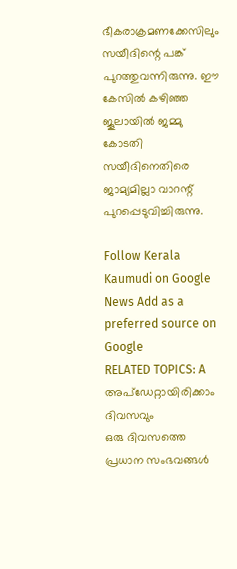ഭീകരാക്രമണക്കേസിലും സയീദിന്റെ പങ്ക് പുറത്തുവന്നിരുന്നു. ഈ കേസിൽ കഴിഞ്ഞ ജൂലായിൽ ജമ്മു കോടതി സയീദിനെതിരെ ജാമ്യമില്ലാ വാറന്റ് പുറപ്പെടുവിച്ചിരുന്നു.

Follow Kerala Kaumudi on Google News Add as a preferred source on Google
RELATED TOPICS: A
അപ്ഡേറ്റായിരിക്കാം ദിവസവും
ഒരു ദിവസത്തെ പ്രധാന സംഭവങ്ങൾ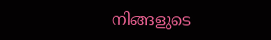നിങ്ങളുടെ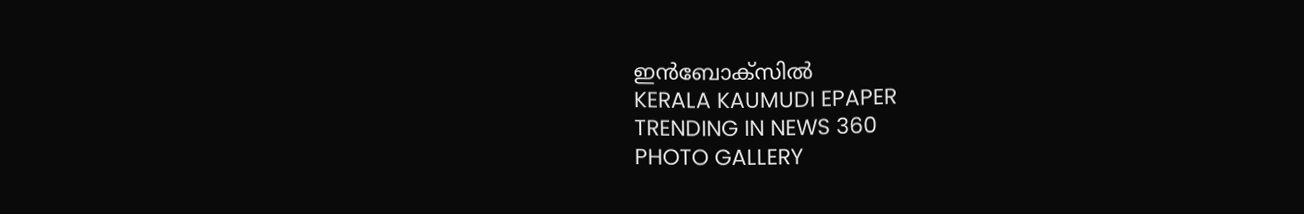ഇൻബോക്സിൽ
KERALA KAUMUDI EPAPER
TRENDING IN NEWS 360
PHOTO GALLERY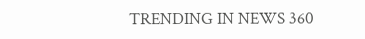TRENDING IN NEWS 360